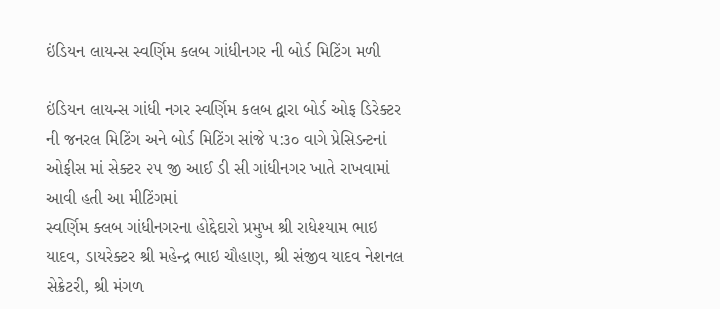ઇંડિયન લાયન્સ સ્વર્ણિમ કલબ ગાંધીનગર ની બોર્ડ મિટિંગ મળી

ઇંડિયન લાયન્સ ગાંધી નગર સ્વર્ણિમ કલબ દ્વારા બોર્ડ ઓફ ડિરેક્ટર ની જનરલ મિટિંગ અને બોર્ડ મિટિંગ સાંજે ૫:૩૦ વાગે પ્રેસિડન્ટનાં ઓફીસ માં સેક્ટર ૨૫ જી આઈ ડી સી ગાંધીનગર ખાતે રાખવામાં આવી હતી આ મીટિંગમાં
સ્વર્ણિમ ક્લબ ગાંધીનગરના હોદ્દેદારો પ્રમુખ શ્રી રાધેશ્યામ ભાઇ યાદવ, ડાયરેક્ટર શ્રી મહેન્દ્ર ભાઇ ચૌહાણ, શ્રી સંજીવ યાદવ નેશનલ સેક્રેટરી, શ્રી મંગળ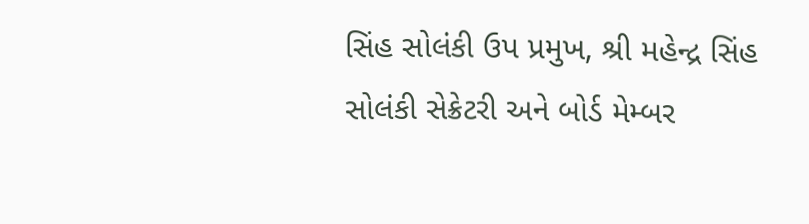સિંહ સોલંકી ઉપ પ્રમુખ, શ્રી મહેન્દ્ર સિંહ સોલંકી સેક્રેટરી અને બોર્ડ મેમ્બર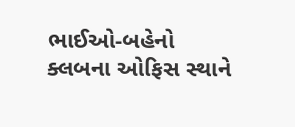ભાઈઓ-બહેનો ક્લબના ઓફિસ સ્થાને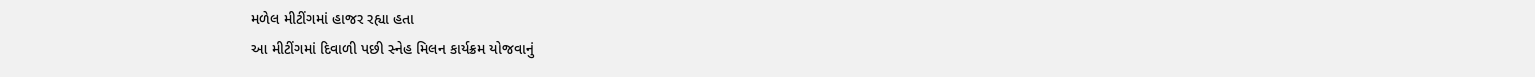મળેલ મીટીંગમાં હાજર રહ્યા હતા
આ મીટીંગમાં દિવાળી પછી સ્નેહ મિલન કાર્યક્રમ યોજવાનું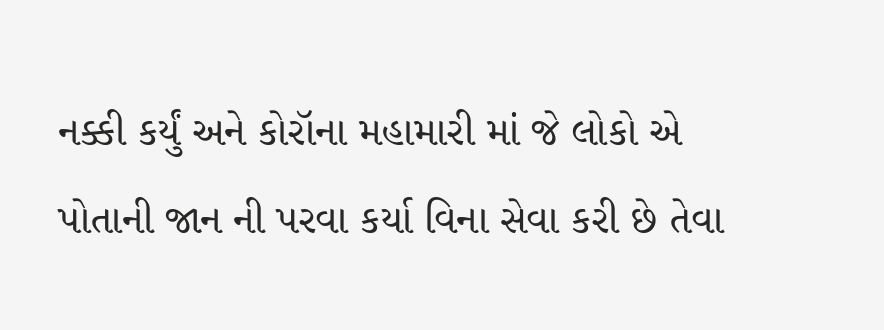નક્કી કર્યું અને કોરૉના મહામારી માં જે લોકો એ પોતાની જાન ની પરવા કર્યા વિના સેવા કરી છે તેવા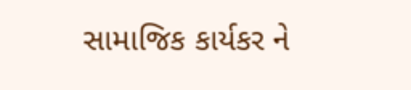સામાજિક કાર્યકર ને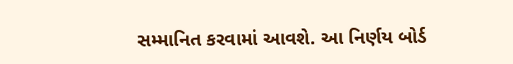સમ્માનિત કરવામાં આવશે. આ નિર્ણય બોર્ડ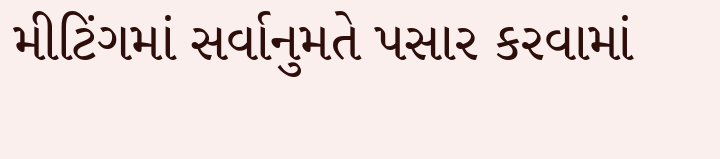મીટિંગમાં સર્વાનુમતે પસાર કરવામાં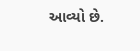આવ્યો છે.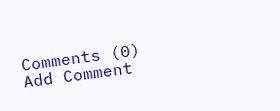Comments (0)
Add Comment